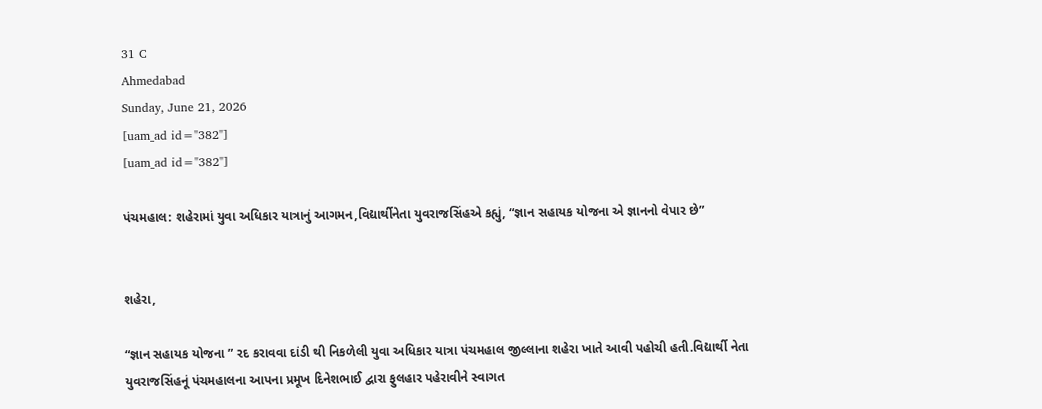31 C
Ahmedabad
Sunday, June 21, 2026
[uam_ad id="382"]
[uam_ad id="382"]

પંચમહાલ: શહેરામાં યુવા અધિકાર યાત્રાનું આગમન,વિદ્યાર્થીનેતા યુવરાજસિંહએ કહ્યું, “જ્ઞાન સહાયક યોજના એ જ્ઞાનનો વેપાર છે”


શહેરા,

“જ્ઞાન સહાયક યોજના ” રદ કરાવવા દાંડી થી નિકળેલી યુવા અધિકાર યાત્રા પંચમહાલ જીલ્લાના શહેરા ખાતે આવી પહોચી હતી.વિદ્યાર્થી નેતા યુવરાજસિંહનૂં પંચમહાલના આપના પ્રમૂખ દિનેશભાઈ દ્વારા ફુલહાર પહેરાવીને સ્વાગત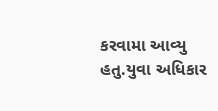કરવામા આવ્યુ હતુ.યુવા અધિકાર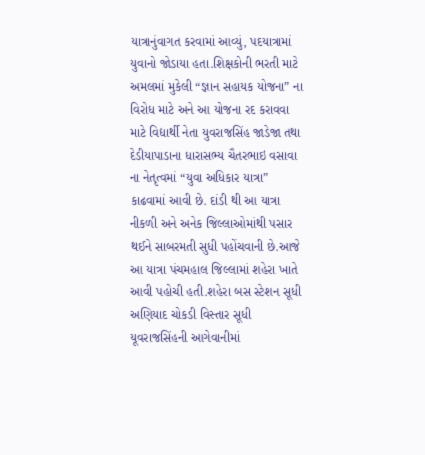યાત્રાનુંવાગત કરવામાં આવ્યું, પદયાત્રામાં યુવાનો જોડાયા હતા.શિક્ષકોની ભરતી માટે અમલમાં મુકેલી “જ્ઞાન સહાયક યોજના” ના વિરોધ માટે અને આ યોજના રદ કરાવવા માટે વિદ્યાર્થી નેતા યુવરાજસિંહ જાડેજા તથા દેડીયાપાડાના ધારાસભ્ય ચૈતરભાઇ વસાવા ના નેતૃત્વમાં “યુવા અધિકાર યાત્રા” કાઢવામાં આવી છે. દાંડી થી આ યાત્રા નીકળી અને અનેક જિલ્લાઓમાંથી પસાર થઈને સાબરમતી સુધી પહોંચવાની છે.આજે આ યાત્રા પંચમહાલ જિલ્લામાં શહેરા ખાતે આવી પહોચી હતી.શહેરા બસ સ્ટેશન સૂધી અણિયાદ ચોકડી વિસ્તાર સૂધી યૂવરાજસિંહની આગેવાનીમાં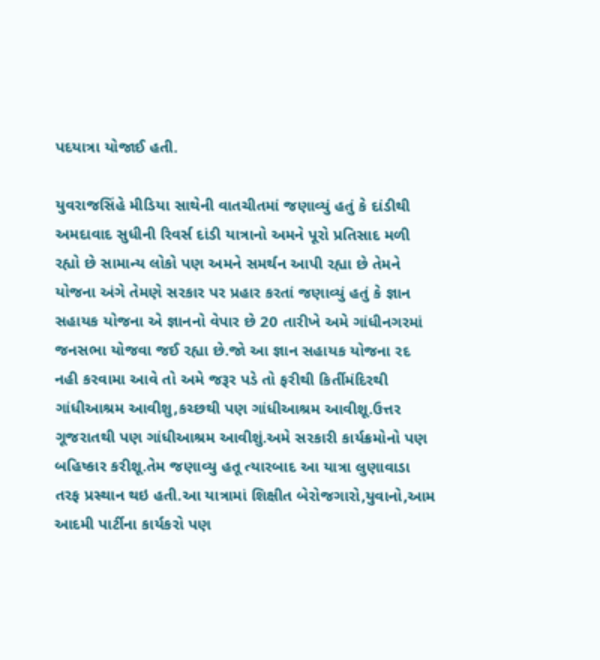પદયાત્રા યોજાઈ હતી.

યુવરાજસિંહે મીડિયા સાથેની વાતચીતમાં જણાવ્યું હતું કે દાંડીથી અમદાવાદ સુધીની રિવર્સ દાંડી યાત્રાનો અમને પૂરો પ્રતિસાદ મળી રહ્યો છે સામાન્ય લોકો પણ અમને સમર્થન આપી રહ્યા છે તેમને યોજના અંગે તેમણે સરકાર પર પ્રહાર કરતાં જણાવ્યું હતું કે જ્ઞાન સહાયક યોજના એ જ્ઞાનનો વેપાર છે 20 તારીખે અમે ગાંધીનગરમાં જનસભા યોજવા જઈ રહ્યા છે.જો આ જ્ઞાન સહાયક યોજના રદ નહી કરવામા આવે તો અમે જરૂર પડે તો ફરીથી કિર્તીમંદિરથી ગાંધીઆશ્રમ આવીશુ,કચ્છથી પણ ગાંધીઆશ્રમ આવીશૂ.ઉત્તર ગૂજરાતથી પણ ગાંધીઆશ્રમ આવીશું.અમે સરકારી કાર્યક્રમોનો પણ બહિષ્કાર કરીશૂ.તેમ જણાવ્યુ હતૂ ત્યારબાદ આ યાત્રા લુણાવાડા તરફ પ્રસ્થાન થઇ હતી.આ યાત્રામાં શિક્ષીત બેરોજગારો,યુવાનો,આમ આદમી પાર્ટીના કાર્યકરો પણ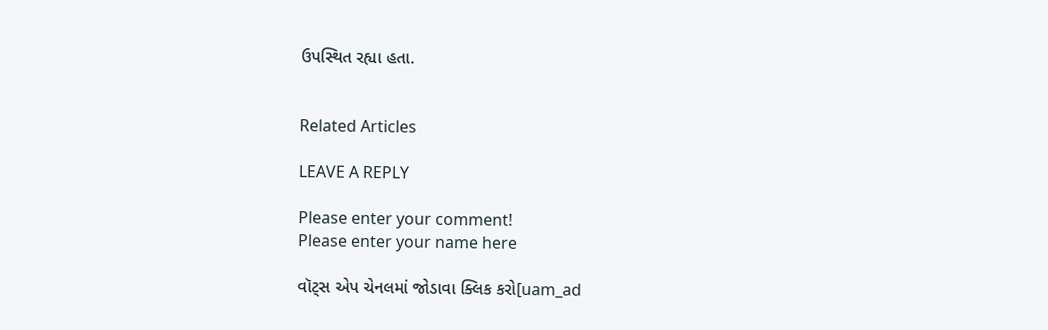ઉપસ્થિત રહ્યા હતા.


Related Articles

LEAVE A REPLY

Please enter your comment!
Please enter your name here

વૉટ્સ એપ ચેનલમાં જોડાવા ક્લિક કરો[uam_ad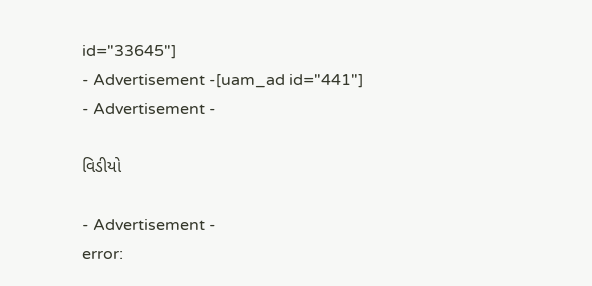id="33645"]
- Advertisement -[uam_ad id="441"]
- Advertisement -

વિડીયો

- Advertisement -
error: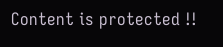Content is protected !!